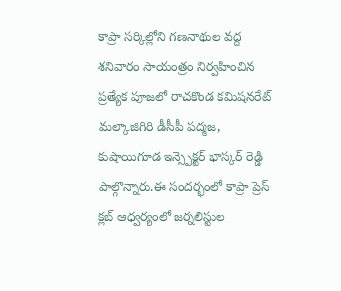కాప్రా సర్కిల్లోని గణనాథుల వద్ద శనివారం సాయంత్రం నిర్వహించిన ప్రత్యేక పూజలో రాచకొండ కమిషనరేట్ మల్కాజిగిరి డీసీపీ పద్మజ, కుషాయిగూడ ఇన్స్పెక్టర్ భాస్కర్ రెడ్డి పాల్గొన్నారు.ఈ సందర్భంలో కాప్రా ప్రెస్ క్లబ్ ఆధ్వర్యంలో జర్నలిస్టుల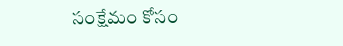సంక్షేమం కోసం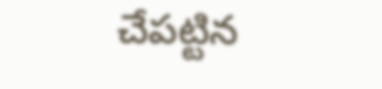చేపట్టిన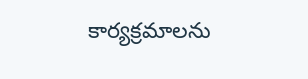కార్యక్రమాలను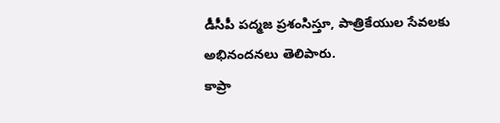డీసీపీ పద్మజ ప్రశంసిస్తూ, పాత్రికేయుల సేవలకు అభినందనలు తెలిపారు.
కాప్రా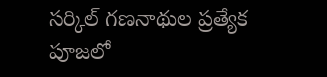సర్కిల్ గణనాథుల ప్రత్యేక పూజలో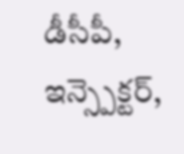డీసీపీ, ఇన్స్పెక్టర్,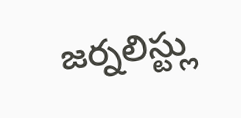జర్నలిస్ట్లు